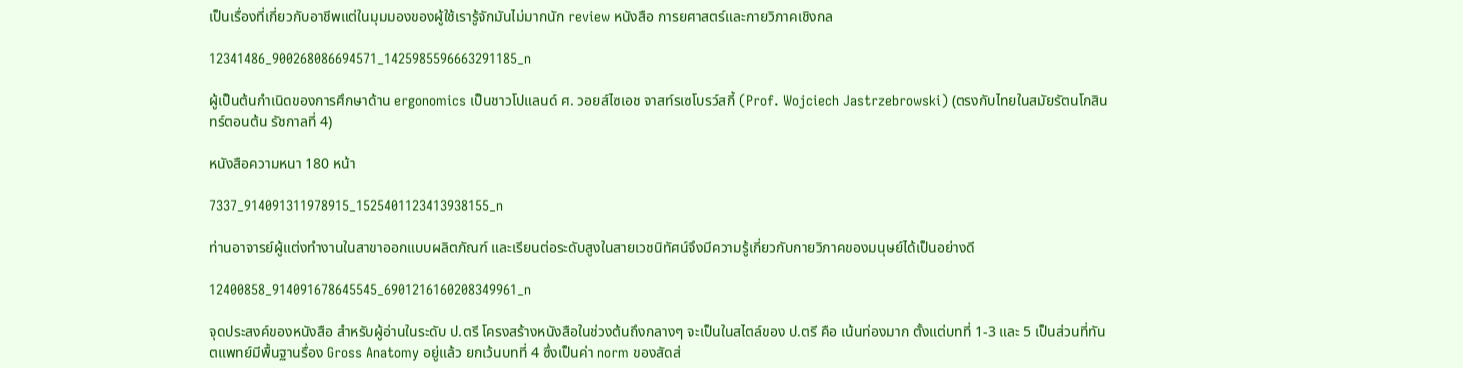เป็นเรื่องที่เกี่ยวกับอาชีพแต่ในมุมมองของผู้ใช้เรารู้จักมันไม่มากนัก review หนังสือ การยศาสตร์และกายวิภาคเชิงกล

12341486_900268086694571_1425985596663291185_n

ผู้เป็นต้นกำเนิดของการศึกษาด้าน ergonomics เป็นชาวโปแลนด์ ศ. วอยส์ไซเอช จาสท์รเซโบรว์สกี้ (Prof. Wojciech Jastrzebrowski) (ตรงกับไทยในสมัยรัตนโกสินทร์ตอนต้น รัชกาลที่ 4)

หนังสือความหนา 180 หน้า

7337_914091311978915_1525401123413938155_n

ท่านอาจารย์ผู้แต่งทำงานในสาขาออกแบบผลิตภัณฑ์ และเรียนต่อระดับสูงในสายเวชนิทัศน์จึงมีความรู้เกี่ยวกับกายวิภาคของมนุษย์ได้เป็นอย่างดี

12400858_914091678645545_6901216160208349961_n

จุดประสงค์ของหนังสือ สำหรับผู้อ่านในระดับ ป.ตรี โครงสร้างหนังสือในช่วงต้นถึงกลางๆ จะเป็นในสไตล์ของ ป.ตรี คือ เน้นท่องมาก ตั้งแต่บทที่ 1-3 และ 5 เป็นส่วนที่ทันตแพทย์มีพื้นฐานรื่อง Gross Anatomy อยู่แล้ว ยกเว้นบทที่ 4 ซึ่งเป็นค่า norm ของสัดส่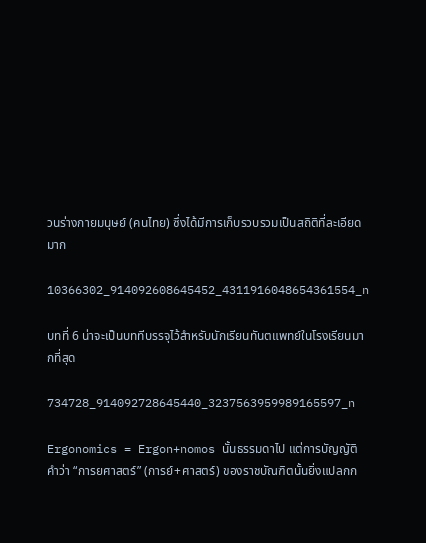วนร่างกายมนุษย์ (คนไทย) ซึ่งได้มีการเก็บรวบรวมเป็นสถิติที่ละเอียดมาก

10366302_914092608645452_4311916048654361554_n

บทที่ 6 น่าจะเป็นบททีบรรจุไว้สำหรับนักเรียนทันตแพทย์ในโรงเรียนมากที่สุด

734728_914092728645440_3237563959989165597_n

Ergonomics = Ergon+nomos นั้นธรรมดาไป แต่การบัญญัติคำว่า “การยศาสตร์” (การย์+ศาสตร์) ของราชบัณฑิตนั้นยิ่งแปลกก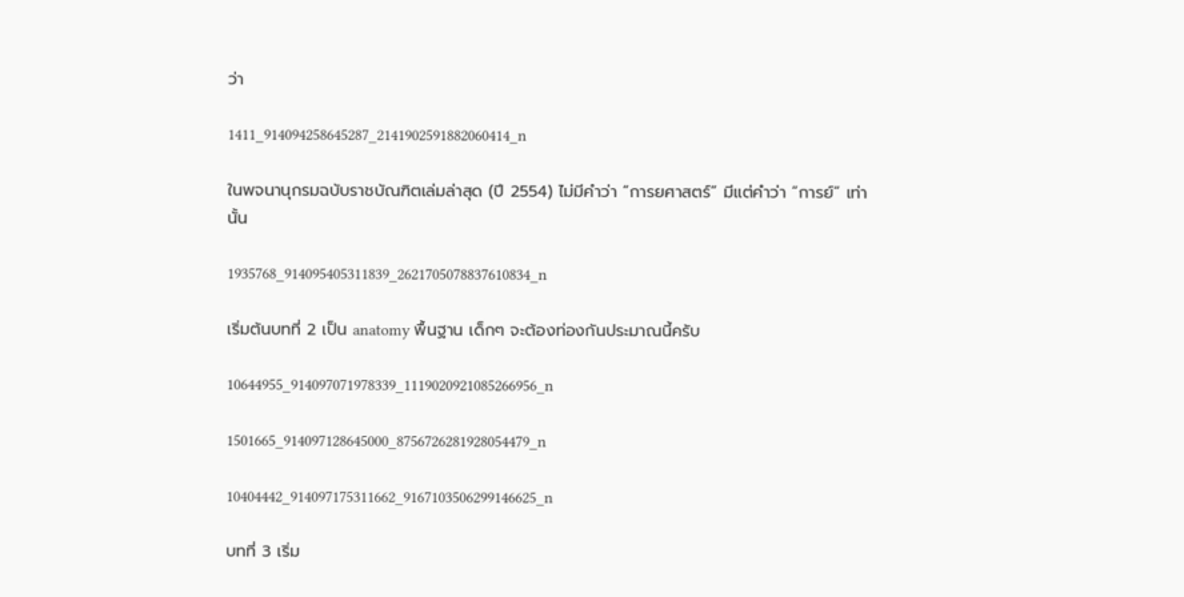ว่า

1411_914094258645287_2141902591882060414_n

ในพจนานุกรมฉบับราชบัณฑิตเล่มล่าสุด (ปี 2554) ไม่มีคำว่า “การยศาสตร์” มีแต่คำว่า “การย์” เท่านั้น

1935768_914095405311839_2621705078837610834_n

เริ่มต้นบทที่ 2 เป็น anatomy พื้นฐาน เด็กๆ จะต้องท่องกันประมาณนี้ครับ

10644955_914097071978339_1119020921085266956_n

1501665_914097128645000_8756726281928054479_n

10404442_914097175311662_9167103506299146625_n

บทที่ 3 เริ่ม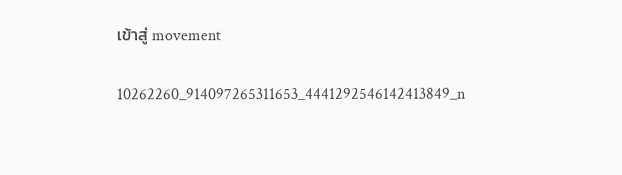เข้าสู่ movement

10262260_914097265311653_4441292546142413849_n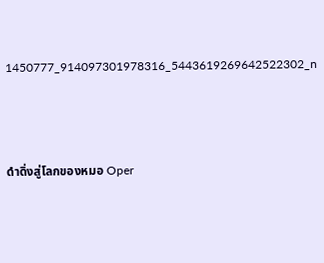1450777_914097301978316_5443619269642522302_n



ดำดิ่งสู่โลกของหมอ Oper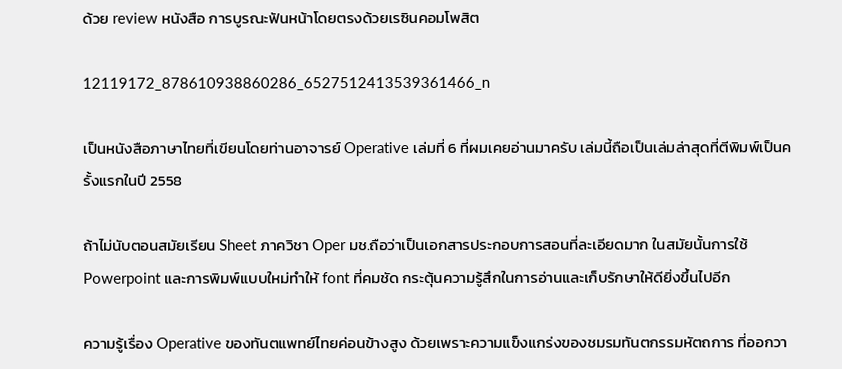ด้วย review หนังสือ การบูรณะฟันหน้าโดยตรงด้วยเรซินคอมโพสิต

12119172_878610938860286_6527512413539361466_n

เป็นหนังสือภาษาไทยที่เขียนโดยท่านอาจารย์ Operative เล่มที่ 6 ที่ผมเคยอ่านมาครับ เล่มนี้ถือเป็นเล่มล่าสุดที่ตีพิมพ์เป็นครั้งแรกในปี 2558

ถ้าไม่นับตอนสมัยเรียน Sheet ภาควิชา Oper มช.ถือว่าเป็นเอกสารประกอบการสอนที่ละเอียดมาก ในสมัยนั้นการใช้ Powerpoint และการพิมพ์แบบใหม่ทำให้ font ที่คมชัด กระตุ้นความรู้สึกในการอ่านและเก็บรักษาให้ดียิ่งขึ้นไปอีก

ความรู้เรื่อง Operative ของทันตแพทย์ไทยค่อนข้างสูง ด้วยเพราะความแข็งแกร่งของชมรมทันตกรรมหัตถการ ที่ออกวา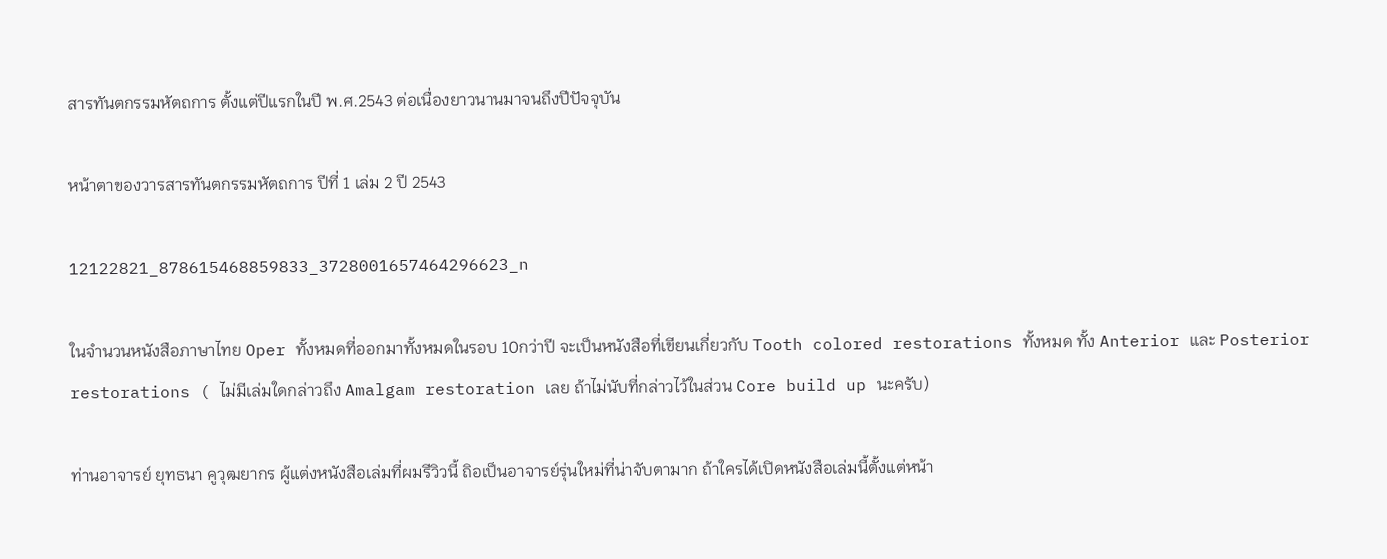สารทันตกรรมหัตถการ ตั้งแต่ปีแรกในปี พ.ศ.2543 ต่อเนื่องยาวนานมาจนถึงปีปัจจุบัน

หน้าตาของวารสารทันตกรรมหัตถการ ปีที่ 1 เล่ม 2 ปี 2543

12122821_878615468859833_3728001657464296623_n

ในจำนวนหนังสือภาษาไทย Oper ทั้งหมดที่ออกมาทั้งหมดในรอบ 10กว่าปี จะเป็นหนังสือที่เขียนเกี่ยวกับ Tooth colored restorations ทั้งหมด ทั้ง Anterior และ Posterior restorations ( ไม่มีเล่มใดกล่าวถึง Amalgam restoration เลย ถ้าไม่นับที่กล่าวไว้ในส่วน Core build up นะครับ)

ท่านอาจารย์ ยุทธนา คูวุฒยากร ผู้แต่งหนังสือเล่มที่ผมรีวิวนี้ ถิอเป็นอาจารย์รุ่นใหม่ที่น่าจับตามาก ถ้าใครได้เปิดหนังสือเล่มนี้ตั้งแต่หน้า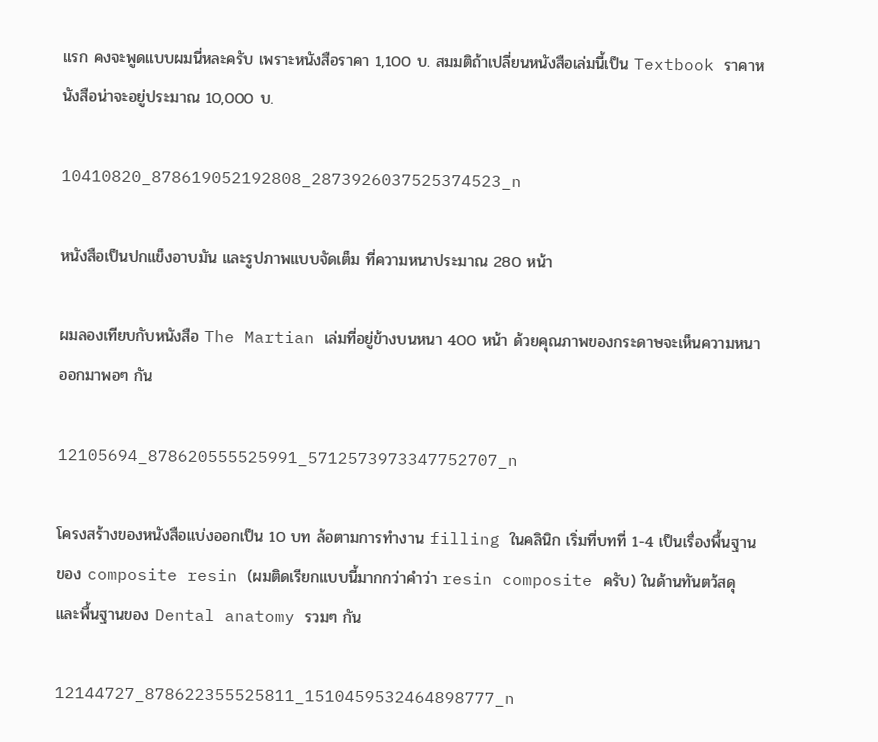แรก คงจะพูดแบบผมนี่หละครับ เพราะหนังสือราคา 1,100 บ. สมมติถ้าเปลี่ยนหนังสือเล่มนี้เป็น Textbook ราคาหนังสือน่าจะอยู่ประมาณ 10,000 บ.

10410820_878619052192808_2873926037525374523_n

หนังสือเป็นปกแข็งอาบมัน และรูปภาพแบบจัดเต็ม ที่ความหนาประมาณ 280 หน้า

ผมลองเทียบกับหนังสือ The Martian เล่มที่อยู่ข้างบนหนา 400 หน้า ด้วยคุณภาพของกระดาษจะเห็นความหนาออกมาพอๆ กัน

12105694_878620555525991_5712573973347752707_n

โครงสร้างของหนังสือแบ่งออกเป็น 10 บท ล้อตามการทำงาน filling ในคลินิก เริ่มที่บทที่ 1-4 เป็นเรื่องพื้นฐานของ composite resin (ผมติดเรียกแบบนี้มากกว่าคำว่า resin composite ครับ) ในด้านทันตว้สดุ และพื้นฐานของ Dental anatomy รวมๆ กัน

12144727_878622355525811_1510459532464898777_n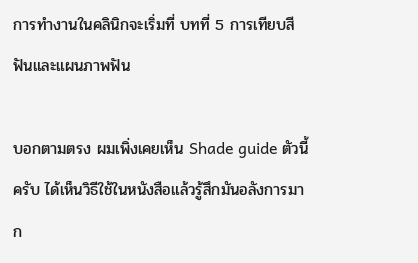การทำงานในคลินิกจะเริ่มที่ บทที่ 5 การเทียบสีฟันและแผนภาพฟัน

บอกตามตรง ผมเพิ่งเคยเห็น Shade guide ตัวนี้ครับ ได้เห็นวิธีใช้ในหนังสือแล้วรู้สึกมันอลังการมาก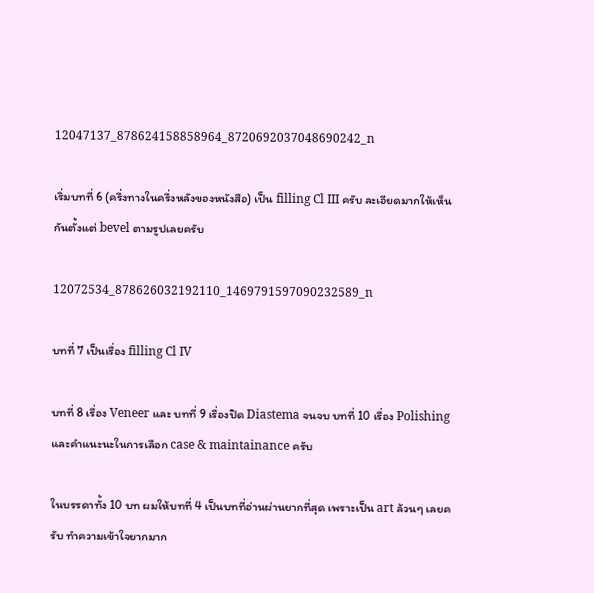12047137_878624158858964_8720692037048690242_n

เริ่มบทที่ 6 (ครึ่งทางในครึ่งหลังของหนังสือ) เป็น filling Cl III ครับ ละเอียดมากให้เห็นกันตั้งแต่ bevel ตามรูปเลยครับ

12072534_878626032192110_1469791597090232589_n

บทที่ 7 เป็นเรื่อง filling Cl IV

บทที่ 8 เรื่อง Veneer และ บทที่ 9 เรื่องปิด Diastema จนจบ บทที่ 10 เรื่อง Polishing และคำแนะนะในการเลือก case & maintainance ครับ

ในบรรดาทั้ง 10 บท ผมให้บทที่ 4 เป็นบทที่อ่านผ่านยากที่สุด เพราะเป็น art ล้วนๆ เลยครับ ทำความเข้าใจยากมาก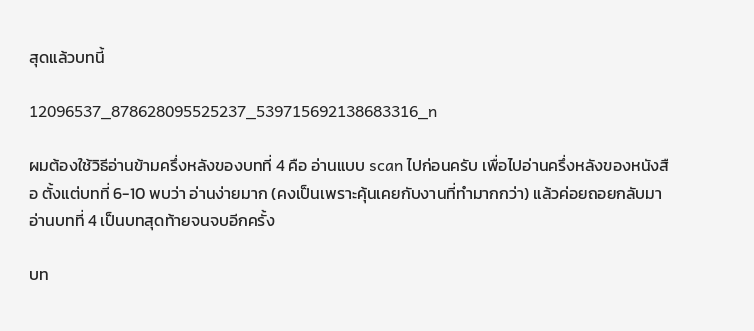สุดแล้วบทนี้

12096537_878628095525237_539715692138683316_n

ผมต้องใช้วิธีอ่านข้ามครึ่งหลังของบทที่ 4 คือ อ่านแบบ scan ไปก่อนครับ เพื่อไปอ่านครึ่งหลังของหนังสือ ตั้งแต่บทที่ 6-10 พบว่า อ่านง่ายมาก (คงเป็นเพราะคุ้นเคยกับงานที่ทำมากกว่า) แล้วค่อยถอยกลับมาอ่านบทที่ 4 เป็นบทสุดท้ายจนจบอีกครั้ง

บท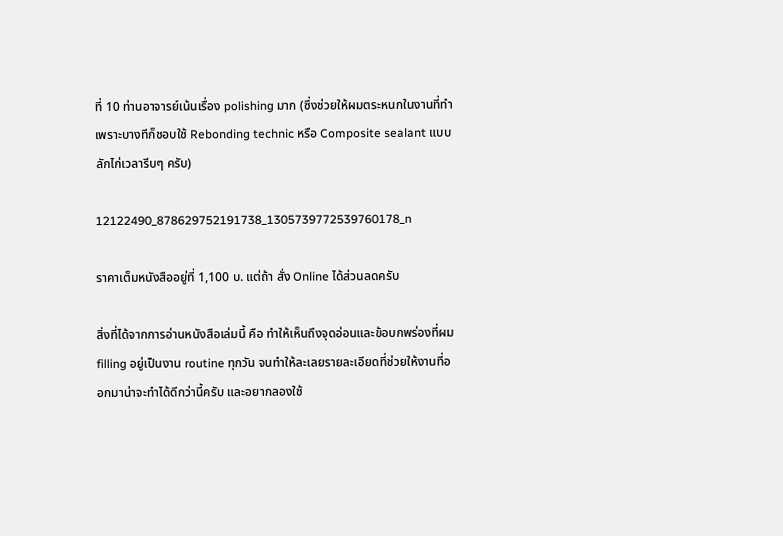ที่ 10 ท่านอาจารย์เน้นเรื่อง polishing มาก (ซึ่งช่วยให้ผมตระหนกในงานที่ทำเพราะบางทีก็ชอบใช้ Rebonding technic หรือ Composite sealant แบบลักไก่เวลารีบๆ ครับ)

12122490_878629752191738_1305739772539760178_n

ราคาเต็มหนังสืออยู่ที่ 1,100 บ. แต่ถ้า สั่ง Online ได้ส่วนลดครับ

สิ่งที่ได้จากการอ่านหนังสือเล่มนี้ คือ ทำให้เห็นถึงจุดอ่อนและข้อบกพร่องที่ผม filling อยู่เป็นงาน routine ทุกวัน จนทำให้ละเลยรายละเอียดที่ช่วยให้งานที่ออกมาน่าจะทำได้ดีกว่านี้ครับ และอยากลองใช้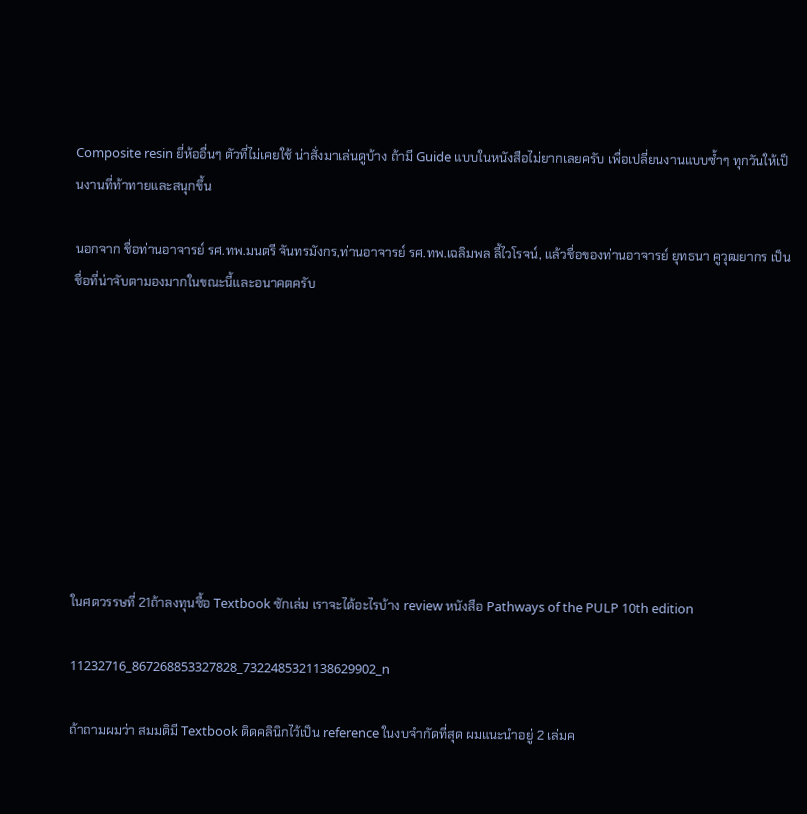Composite resin ยี่ห้ออื่นๆ ตัวที่ไม่เคยใช้ น่าสั่งมาเล่นดูบ้าง ถ้ามี Guide แบบในหนังสือไม่ยากเลยครับ เพื่อเปลี่ยนงานแบบซ้ำๆ ทุกวันให้เป็นงานที่ท้าทายและสนุกขึ้น

นอกจาก ชื่อท่านอาจารย์ รศ.ทพ.มนตรี จันทรมังกร,ท่านอาจารย์ รศ.ทพ.เฉลิมพล ลี้ไวโรจน์, แล้วชื่อของท่านอาจารย์ ยุทธนา คูวุฒยากร เป็นชื่อที่น่าจับตามองมากในขณะนี้และอนาคตครับ









ในศตวรรษที่ 21ถ้าลงทุนซื้อ Textbook ซักเล่ม เราจะได้อะไรบ้าง review หนังสือ Pathways of the PULP 10th edition

11232716_867268853327828_7322485321138629902_n

ถ้าถามผมว่า สมมติมี Textbook ติดคลินิกไว้เป็น reference ในงบจำกัดที่สุด ผมแนะนำอยู่ 2 เล่มค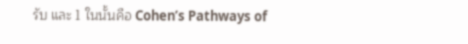รับ และ 1 ในนั้นคือ Cohen’s Pathways of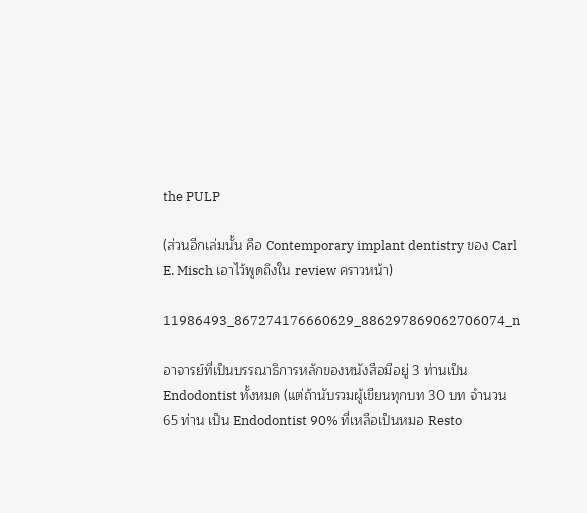the PULP

(ส่วนอีกเล่มนั้น คือ Contemporary implant dentistry ของ Carl E. Misch เอาไว้พูดถึงใน review คราวหน้า)

11986493_867274176660629_886297869062706074_n

อาจารย์ที่เป็นบรรณาธิการหลักของหนังสือมีอยู่ 3 ท่านเป็น Endodontist ทั้งหมด (แต่ถ้านับรวมผู้เขียนทุกบท 30 บท จำนวน 65 ท่าน เป็น Endodontist 90% ที่เหลือเป็นหมอ Resto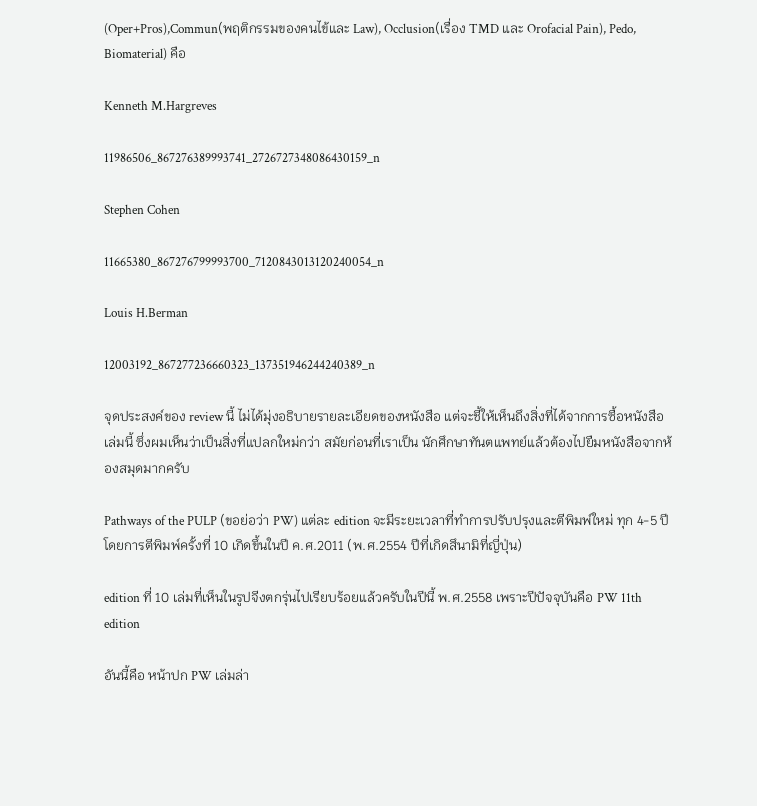(Oper+Pros),Commun(พฤติกรรมของคนไข้และ Law), Occlusion(เรื่อง TMD และ Orofacial Pain), Pedo, Biomaterial) คือ

Kenneth M.Hargreves

11986506_867276389993741_2726727348086430159_n

Stephen Cohen

11665380_867276799993700_7120843013120240054_n

Louis H.Berman

12003192_867277236660323_137351946244240389_n

จุดประสงค์ของ review นี้ ไม่ได้มุ่งอธิบายรายละเอียดของหนังสือ แต่จะชี้ให้เห็นถึงสิ่งที่ได้จากการซื้อหนังสือเล่มนี้ ซึ่งผมเห็นว่าเป็นสิ่งที่แปลกใหม่กว่า สมัยก่อนที่เราเป็น นักศึกษาทันตแพทย์แล้วต้องไปยืมหนังสือจากห้องสมุดมากครับ

Pathways of the PULP (ขอย่อว่า PW) แต่ละ edition จะมีระยะเวลาที่ทำการปรับปรุงและตีพิมพ์ใหม่ ทุก 4-5 ปี โดยการตีพิมพ์ครั้งที่ 10 เกิดขึ้นในปี ค.ศ.2011 (พ.ศ.2554 ปีที่เกิดสึนามิที่ญี่ปุ่น)

edition ที่ 10 เล่มที่เห็นในรูปจีงตกรุ่นไปเรียบร้อยแล้วครับในปีนี้ พ.ศ.2558 เพราะปีปัจจุบันคือ PW 11th edition

อันนี้คือ หน้าปก PW เล่มล่า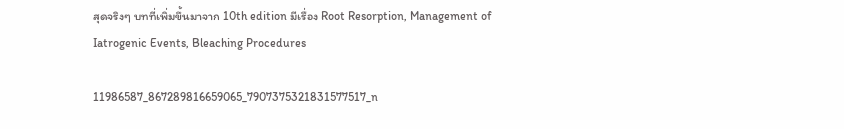สุดจริงๆ บทที่เพิ่มขึ้นมาจาก 10th edition มีเรื่อง Root Resorption, Management of Iatrogenic Events, Bleaching Procedures

11986587_867289816659065_7907375321831577517_n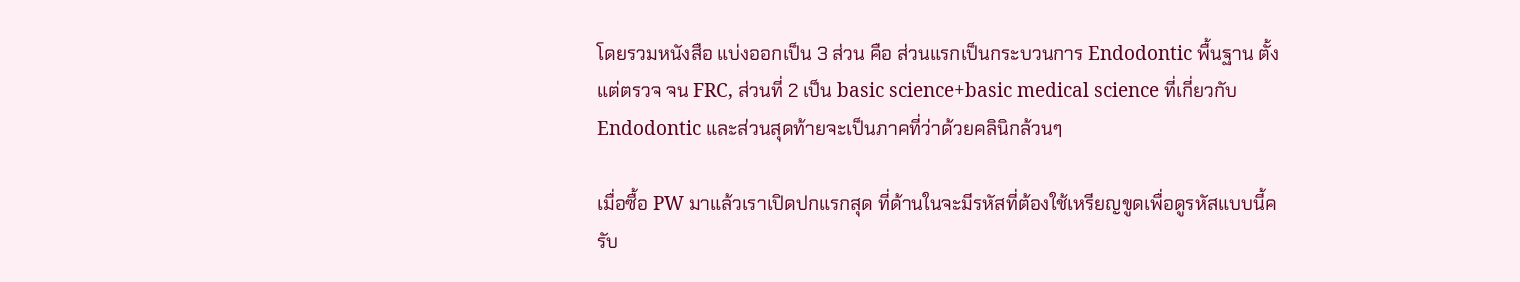โดยรวมหนังสือ แบ่งออกเป็น 3 ส่วน คือ ส่วนแรกเป็นกระบวนการ Endodontic พื้นฐาน ตั้งแต่ตรวจ จน FRC, ส่วนที่ 2 เป็น basic science+basic medical science ที่เกี่ยวกับ Endodontic และส่วนสุดท้ายจะเป็นภาคที่ว่าด้วยคลินิกล้วนๆ

เมื่อซื้อ PW มาแล้วเราเปิดปกแรกสุด ที่ด้านในจะมีรหัสที่ต้องใช้เหรียญขูดเพื่อดูรหัสแบบนี้ครับ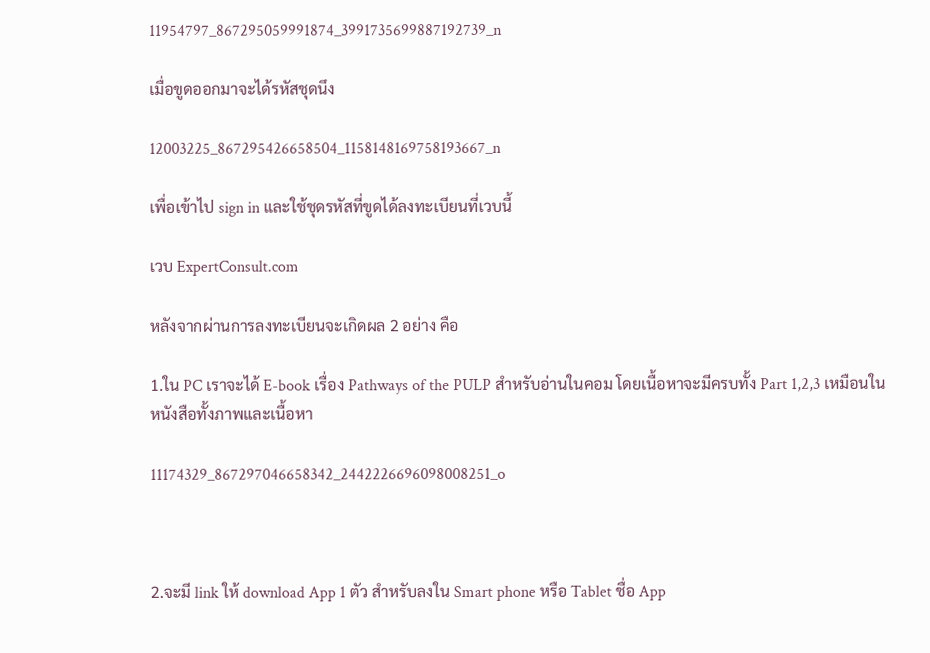11954797_867295059991874_3991735699887192739_n

เมื่อขูดออกมาจะได้รหัสชุดนึง

12003225_867295426658504_1158148169758193667_n

เพื่อเข้าไป sign in และใช้ชุดรหัสที่ขูดได้ลงทะเบียนที่เวบนี้

เวบ ExpertConsult.com

หลังจากผ่านการลงทะเบียนจะเกิดผล 2 อย่าง คือ

1.ใน PC เราจะได้ E-book เรื่อง Pathways of the PULP สำหรับอ่านในคอม โดยเนื้อหาจะมีครบทั้ง Part 1,2,3 เหมือนในหนังสือทั้งภาพและเนื้อหา

11174329_867297046658342_2442226696098008251_o



2.จะมี link ให้ download App 1 ตัว สำหรับลงใน Smart phone หรือ Tablet ชื่อ App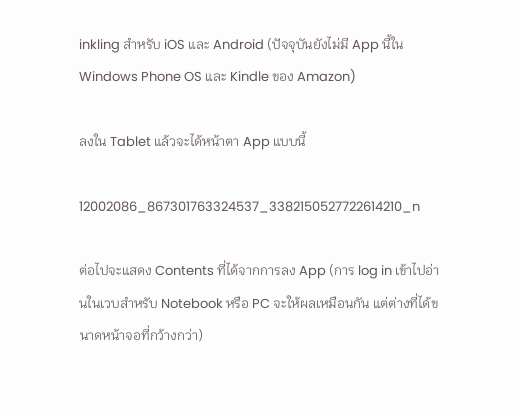inkling สำหรับ iOS และ Android (ปัจจุบันยังไม่มี App นี้ใน Windows Phone OS และ Kindle ของ Amazon)

ลงใน Tablet แล้วจะได้หน้าตา App แบบนี้

12002086_867301763324537_3382150527722614210_n

ต่อไปจะแสดง Contents ที่ได้จากการลง App (การ log in เข้าไปอ่านในเวบสำหรับ Notebook หรือ PC จะให้ผลเหมือนกัน แต่ต่างที่ได้ขนาดหน้าจอที่กว้างกว่า)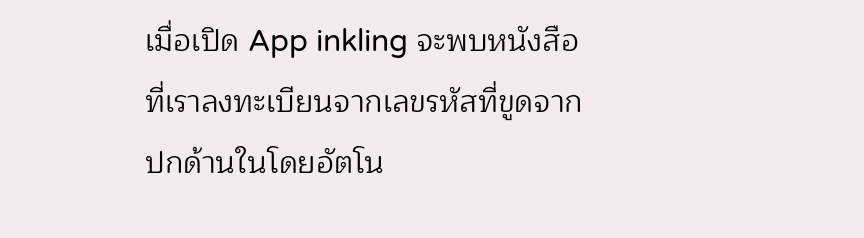เมื่อเปิด App inkling จะพบหนังสือที่เราลงทะเบียนจากเลขรหัสที่ขูดจากปกด้านในโดยอัตโน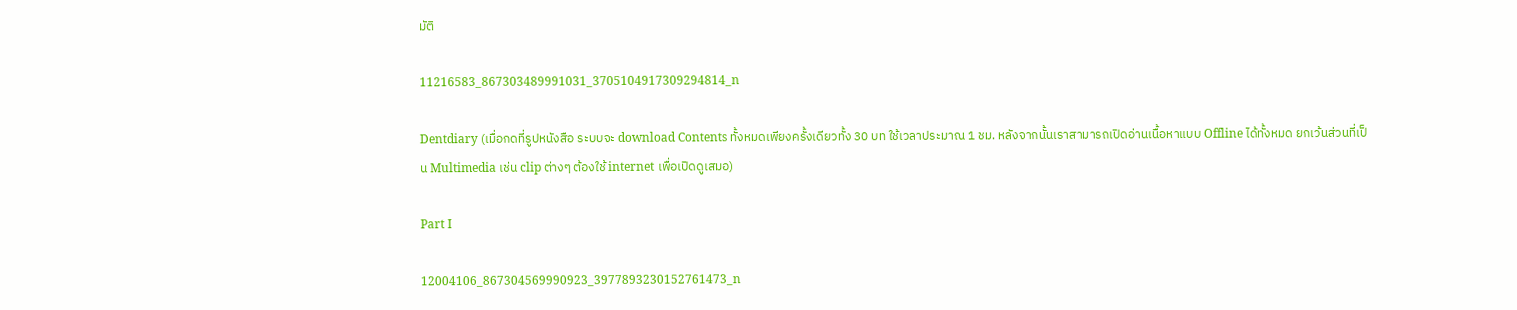มัติ

11216583_867303489991031_3705104917309294814_n

Dentdiary (เมื่อกดที่รูปหนังสือ ระบบจะ download Contents ทั้งหมดเพียงครั้งเดียวทั้ง 30 บท ใช้เวลาประมาณ 1 ชม. หลังจากนั้นเราสามารถเปิดอ่านเนื้อหาแบบ Offline ได้ทั้งหมด ยกเว้นส่วนที่เป็น Multimedia เช่น clip ต่างๆ ต้องใช้ internet เพื่อเปิดดูเสมอ)

Part I

12004106_867304569990923_3977893230152761473_n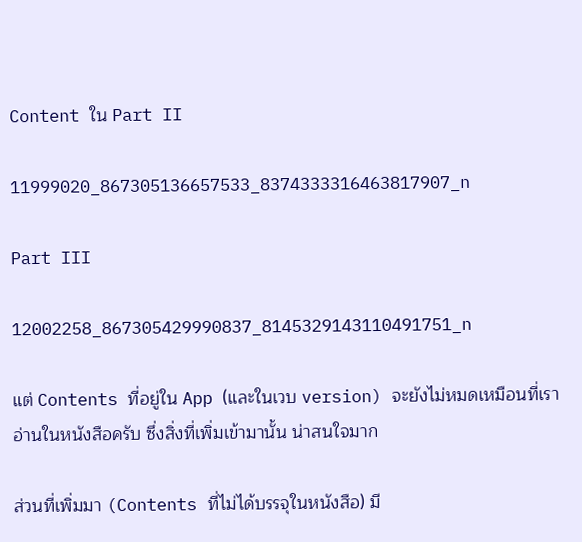Content ใน Part II

11999020_867305136657533_8374333316463817907_n

Part III

12002258_867305429990837_8145329143110491751_n

แต่ Contents ที่อยู่ใน App (และในเวบ version) จะยังไม่หมดเหมือนที่เราอ่านในหนังสือครับ ซึ่งสิ่งที่เพิ่มเข้ามานั้น น่าสนใจมาก

ส่วนที่เพิ่มมา (Contents ที่ไม่ได้บรรจุในหนังสือ) มี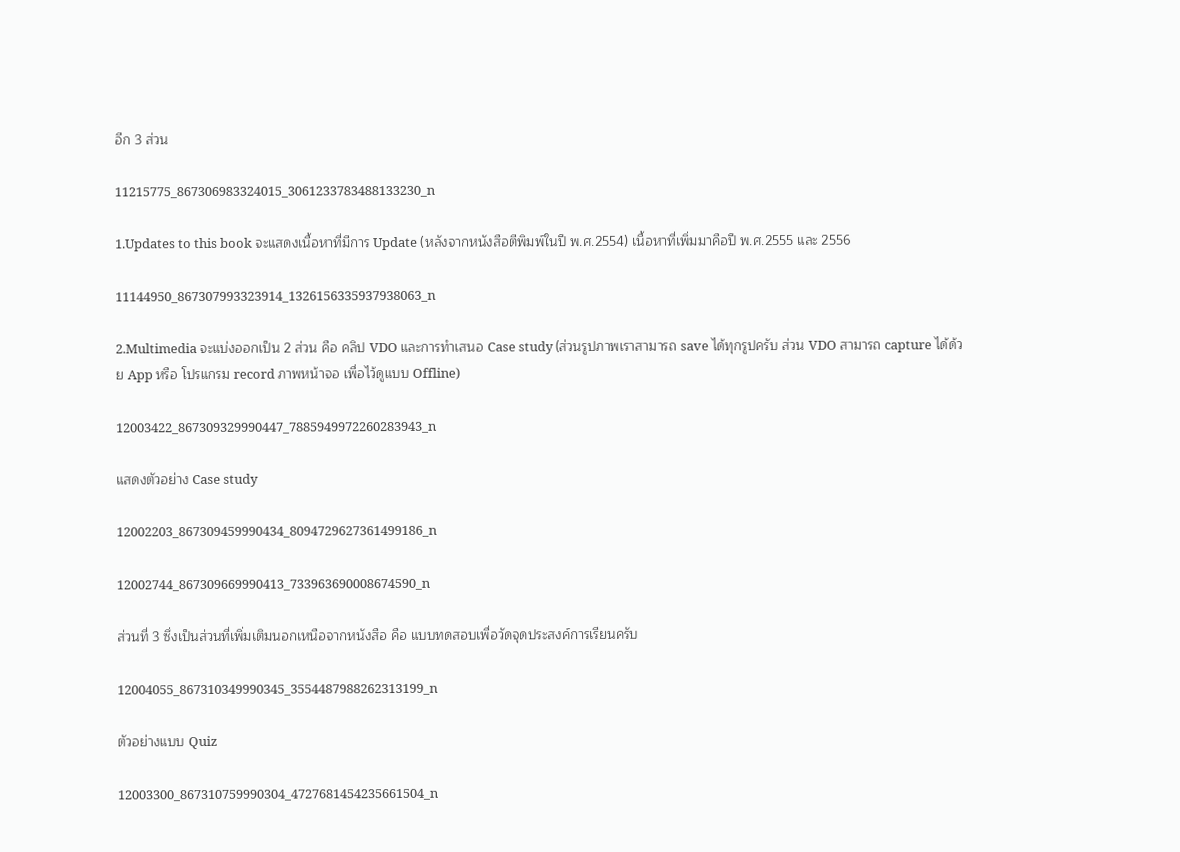อีก 3 ส่วน

11215775_867306983324015_3061233783488133230_n

1.Updates to this book จะแสดงเนื้อหาที่มีการ Update (หลังจากหนังสือตีพิมพ์ในปี พ.ศ.2554) เนื้อหาที่เพิ่มมาคือปี พ.ศ.2555 และ 2556

11144950_867307993323914_1326156335937938063_n

2.Multimedia จะแบ่งออกเป็น 2 ส่วน คือ คลิป VDO และการทำเสนอ Case study (ส่วนรูปภาพเราสามารถ save ได้ทุกรูปครับ ส่วน VDO สามารถ capture ได้ด้วย App หรือ โปรแกรม record ภาพหน้าจอ เพื่อไว้ดูแบบ Offline)

12003422_867309329990447_7885949972260283943_n

แสดงตัวอย่าง Case study

12002203_867309459990434_8094729627361499186_n

12002744_867309669990413_733963690008674590_n

ส่วนที่ 3 ซึ่งเป็นส่วนที่เพิ่มเติมนอกเหนือจากหนังสือ คือ แบบทดสอบเพื่อวัดจุดประสงค์การเรียนครับ

12004055_867310349990345_3554487988262313199_n

ตัวอย่างแบบ Quiz

12003300_867310759990304_4727681454235661504_n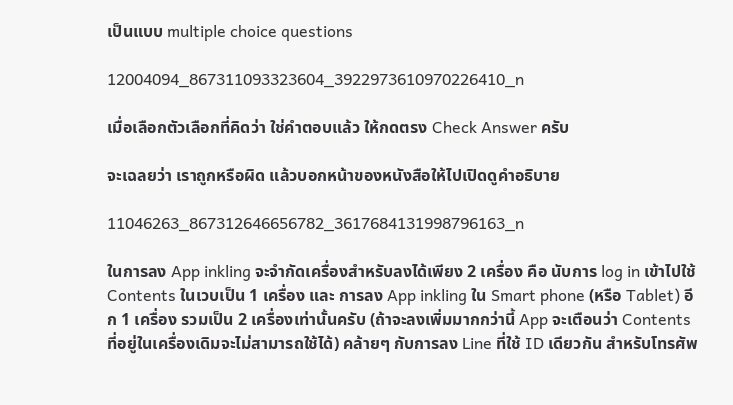เป็นแบบ multiple choice questions

12004094_867311093323604_3922973610970226410_n

เมื่อเลือกตัวเลือกที่คิดว่า ใช่คำตอบแล้ว ให้กดตรง Check Answer ครับ

จะเฉลยว่า เราถูกหรือผิด แล้วบอกหน้าของหนังสือให้ไปเปิดดูคำอธิบาย

11046263_867312646656782_3617684131998796163_n

ในการลง App inkling จะจำกัดเครื่องสำหรับลงได้เพียง 2 เครื่อง คือ นับการ log in เข้าไปใช้ Contents ในเวบเป็น 1 เครื่อง และ การลง App inkling ใน Smart phone (หรือ Tablet) อีก 1 เครื่อง รวมเป็น 2 เครื่องเท่านั้นครับ (ถ้าจะลงเพิ่มมากกว่านี้ App จะเตือนว่า Contents ที่อยู่ในเครื่องเดิมจะไม่สามารถใช้ได้) คล้ายๆ กับการลง Line ที่ใช้ ID เดียวกัน สำหรับโทรศัพ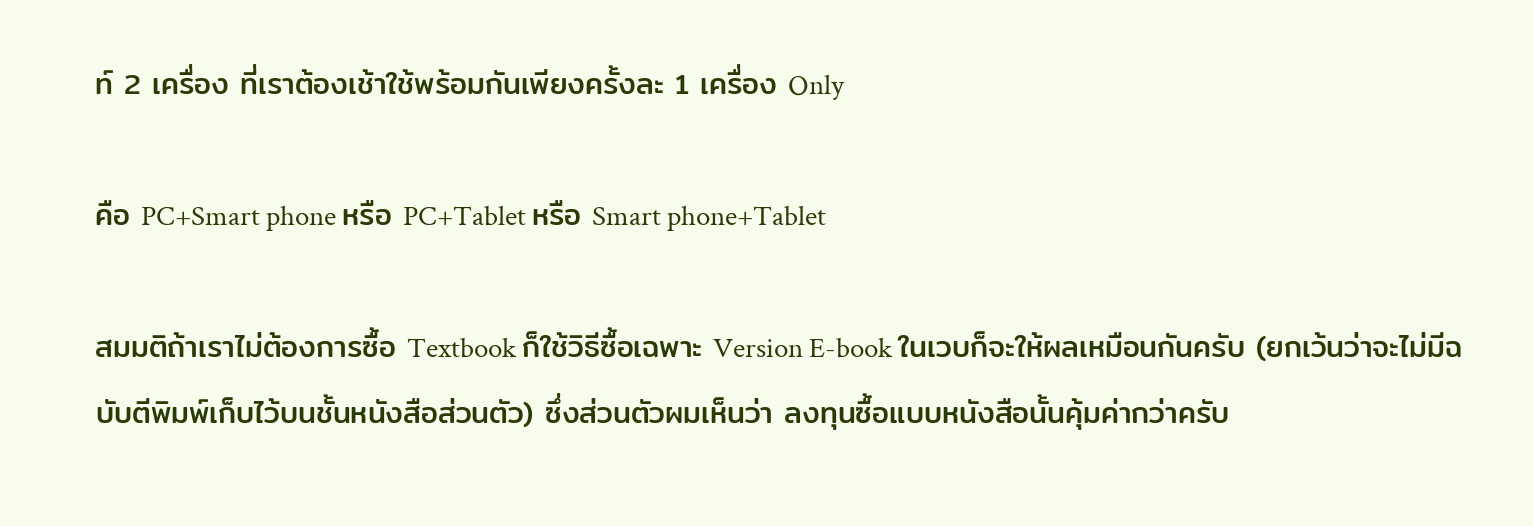ท์ 2 เครื่อง ที่เราต้องเช้าใช้พร้อมกันเพียงครั้งละ 1 เครื่อง Only

คือ PC+Smart phone หรือ PC+Tablet หรือ Smart phone+Tablet

สมมติถ้าเราไม่ต้องการซื้อ Textbook ก็ใช้วิธีซื้อเฉพาะ Version E-book ในเวบก็จะให้ผลเหมือนกันครับ (ยกเว้นว่าจะไม่มีฉบับตีพิมพ์เก็บไว้บนชั้นหนังสือส่วนตัว) ซึ่งส่วนตัวผมเห็นว่า ลงทุนซื้อแบบหนังสือนั้นคุ้มค่ากว่าครับ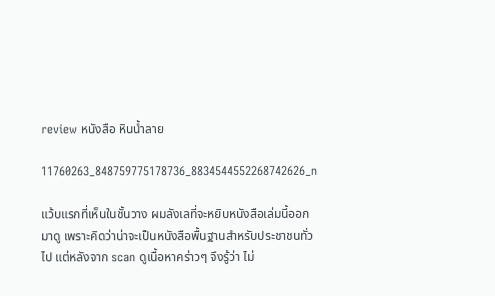review หนังสือ หินน้ำลาย

11760263_848759775178736_8834544552268742626_n

แว้บแรกที่เห็นในชั้นวาง ผมลังเลที่จะหยิบหนังสือเล่มนี้ออกมาดู เพราะคิดว่าน่าจะเป็นหนังสือพื้นฐานสำหรับประชาชนทั่วไป แต่หลังจาก scan ดูเนื้อหาคร่าวๆ จึงรู้ว่า ไม่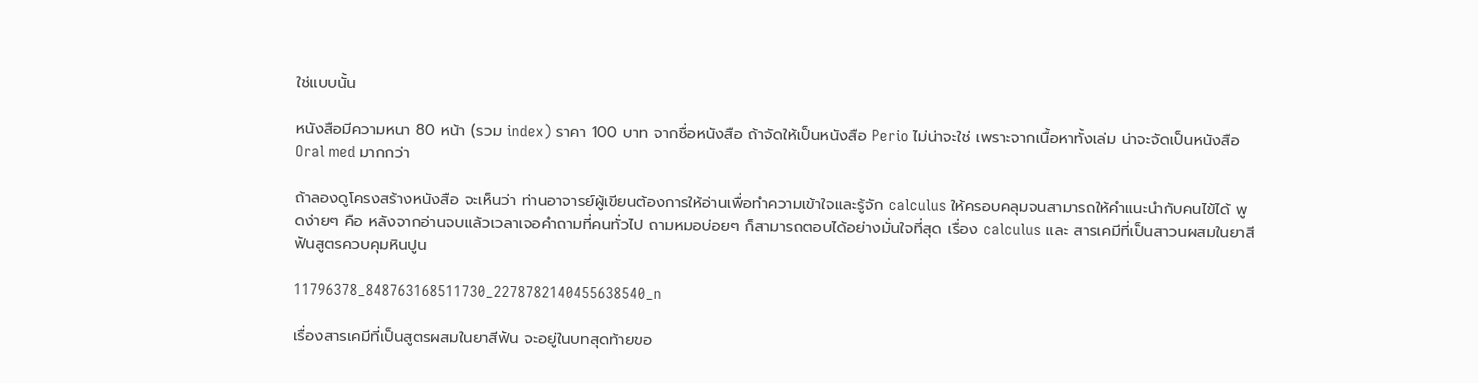ใช่แบบนั้น

หนังสือมีความหนา 80 หน้า (รวม index) ราคา 100 บาท จากชื่อหนังสือ ถ้าจัดให้เป็นหนังสือ Perio ไม่น่าจะใช่ เพราะจากเนื้อหาทั้งเล่ม น่าจะจัดเป็นหนังสือ Oral med มากกว่า

ถ้าลองดูโครงสร้างหนังสือ จะเห็นว่า ท่านอาจารย์ผู้เขียนต้องการให้อ่านเพื่อทำความเข้าใจและรู้จัก calculus ให้ครอบคลุมจนสามารถให้คำแนะนำกับคนไข้ได้ พูดง่ายๆ คือ หลังจากอ่านจบแล้วเวลาเจอคำถามที่คนทั่วไป ถามหมอบ่อยๆ ก็สามารถตอบได้อย่างมั่นใจที่สุด เรื่อง calculus และ สารเคมีที่เป็นสาวนผสมในยาสีฟันสูตรควบคุมหินปูน

11796378_848763168511730_2278782140455638540_n

เรื่องสารเคมีที่เป็นสูตรผสมในยาสีฟัน จะอยู่ในบทสุดท้ายขอ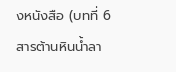งหนังสือ (บทที่ 6 สารต้านหินน้ำลา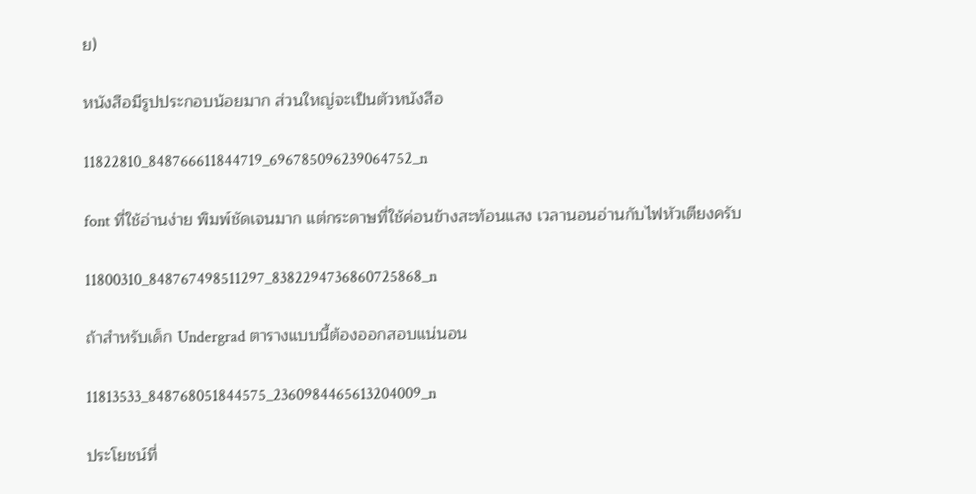ย)

หนังสือมีรูปประกอบน้อยมาก ส่วนใหญ่จะเป็นตัวหนังสือ

11822810_848766611844719_696785096239064752_n

font ที่ใช้อ่านง่าย พิมพ์ชัดเจนมาก แต่กระดาษที่ใช้ค่อนข้างสะท้อนแสง เวลานอนอ่านกับไฟหัวเตียงครับ

11800310_848767498511297_8382294736860725868_n

ถ้าสำหรับเด็ก Undergrad ตารางแบบนี้ต้องออกสอบแน่นอน

11813533_848768051844575_2360984465613204009_n

ประโยชน์ที่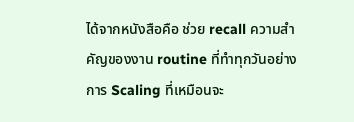ได้จากหนังสือคือ ช่วย recall ความสำคัญของงาน routine ที่ทำทุกวันอย่างการ Scaling ที่เหมือนจะ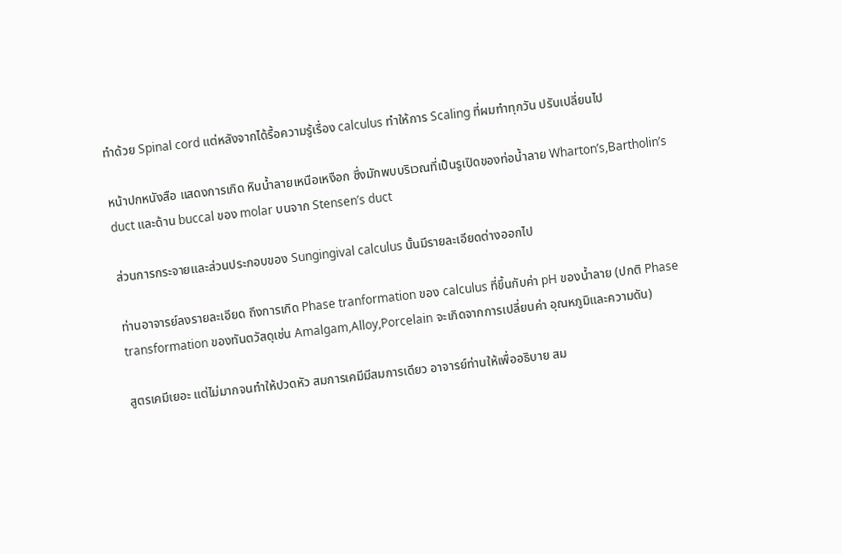ทำด้วย Spinal cord แต่หลังจากได้รื้อความรู้เรื่อง calculus ทำให้การ Scaling ที่ผมทำทุกวัน ปรับเปลี่ยนไป

หน้าปกหนังสือ แสดงการเกิด หินน้ำลายเหนือเหงือก ซึ่งมักพบบริเวณที่เป็นรูเปิดของท่อน้ำลาย Wharton’s,Bartholin’s duct และด้าน buccal ของ molar บนจาก Stensen’s duct

ส่วนการกระจายและส่วนประกอบของ Sungingival calculus นั้นมีรายละเอียดต่างออกไป

ท่านอาจารย์ลงรายละเอียด ถึงการเกิด Phase tranformation ของ calculus ที่ขึ้นกับค่า pH ของน้ำลาย (ปกติ Phase transformation ของทันตวัสดุเช่น Amalgam,Alloy,Porcelain จะเกิดจากการเปลี่ยนค่า อุณหภูมิและความดัน)

สูตรเคมีเยอะ แต่ไม่มากจนทำให้ปวดหัว สมการเคมีมีสมการเดียว อาจารย์ท่านให้เพื่ออธิบาย สม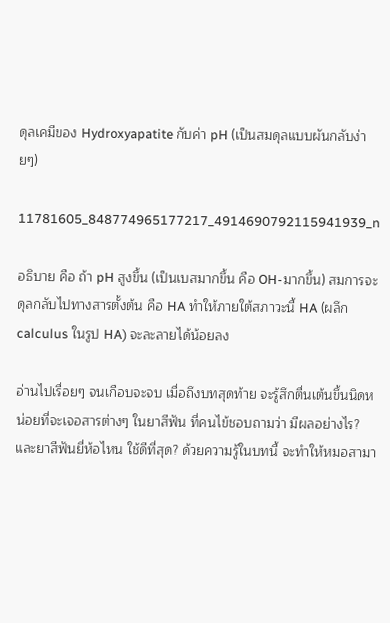ดุลเคมีของ Hydroxyapatite กับค่า pH (เป็นสมดุลแบบผันกลับง่ายๆ)

11781605_848774965177217_4914690792115941939_n

อธิบาย คือ ถ้า pH สูงขึ้น (เป็นเบสมากขึ้น คือ OH-มากขึ้น) สมการจะดุลกลับไปทางสารตั้งต้น คือ HA ทำให้ภายใต้สภาวะนี้ HA (ผลึก calculus ในรูป HA) จะละลายได้น้อยลง

อ่านไปเรื่อยๆ จนเกือบจะจบ เมื่อถึงบทสุดท้าย จะรู้สึกตื่นเต้นขึ้นนิดหน่อยที่จะเจอสารต่างๆ ในยาสีฟัน ที่คนไข้ชอบถามว่า มีผลอย่างไร? และยาสีฟันยี่ห้อไหน ใช้ดีที่สุด? ด้วยความรู้ในบทนี้ จะทำให้หมอสามา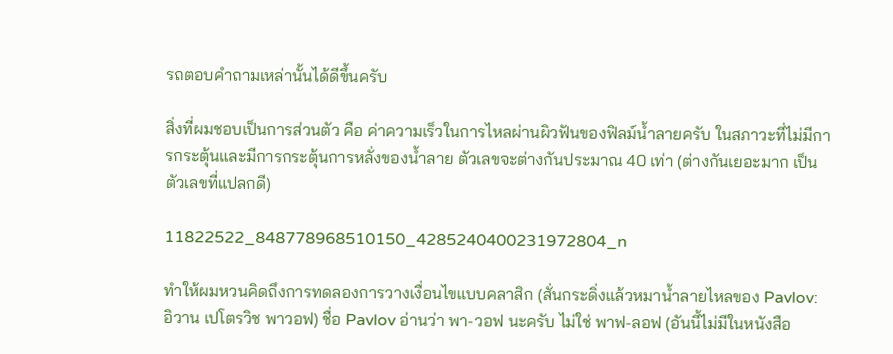รถตอบคำถามเหล่านั้นได้ดีขึ้นครับ

สิ่งที่ผมชอบเป็นการส่วนตัว คือ ค่าความเร็วในการไหลผ่านผิวฟันของฟิลม์น้ำลายครับ ในสภาวะที่ไม่มีการกระตุ้นและมีการกระตุ้นการหลั่งของน้ำลาย ตัวเลขจะต่างกันประมาณ 40 เท่า (ต่างกันเยอะมาก เป็นตัวเลขที่แปลกดี)

11822522_848778968510150_4285240400231972804_n

ทำให้ผมหวนคิดถึงการทดลองการวางเงื่อนไขแบบคลาสิก (สั่นกระดิ่งแล้วหมาน้ำลายไหลของ Pavlov: อิวาน เปโตรวิช พาวอฟ) ชื่อ Pavlov อ่านว่า พา-วอฟ นะครับ ไม่ใช่ พาฟ-ลอฟ (อันนี้ไม่มีในหนังสือ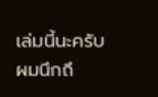เล่มนี้นะครับ ผมนึกถึ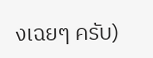งเฉยๆ ครับ)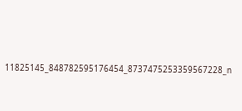11825145_848782595176454_8737475253359567228_n